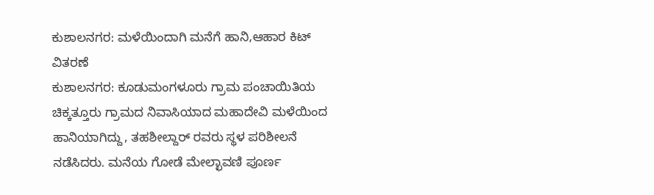ಕುಶಾಲನಗರ: ಮಳೆಯಿಂದಾಗಿ ಮನೆಗೆ ಹಾನಿ,ಆಹಾರ ಕಿಟ್ ವಿತರಣೆ
ಕುಶಾಲನಗರ: ಕೂಡುಮಂಗಳೂರು ಗ್ರಾಮ ಪಂಚಾಯಿತಿಯ ಚಿಕ್ಕತ್ತೂರು ಗ್ರಾಮದ ನಿವಾಸಿಯಾದ ಮಹಾದೇವಿ ಮಳೆಯಿಂದ ಹಾನಿಯಾಗಿದ್ದು, ತಹಶೀಲ್ದಾರ್ ರವರು ಸ್ಥಳ ಪರಿಶೀಲನೆ ನಡೆಸಿದರು. ಮನೆಯ ಗೋಡೆ ಮೇಲ್ಛಾವಣಿ ಪೂರ್ಣ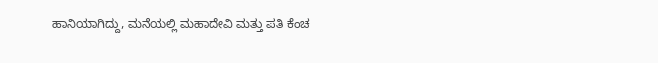ಹಾನಿಯಾಗಿದ್ದು, ಮನೆಯಲ್ಲಿ ಮಹಾದೇವಿ ಮತ್ತು ಪತಿ ಕೆಂಚ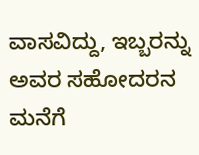ವಾಸವಿದ್ದು, ಇಬ್ಬರನ್ನು ಅವರ ಸಹೋದರನ ಮನೆಗೆ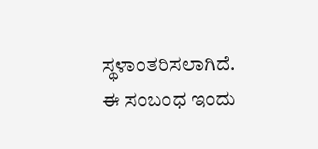ಸ್ಥಳಾಂತರಿಸಲಾಗಿದೆ. ಈ ಸಂಬಂಧ ಇಂದು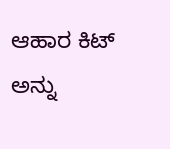ಆಹಾರ ಕಿಟ್ ಅನ್ನು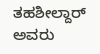ತಹಶೀಲ್ದಾರ್ ಅವರು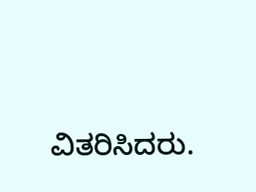ವಿತರಿಸಿದರು.